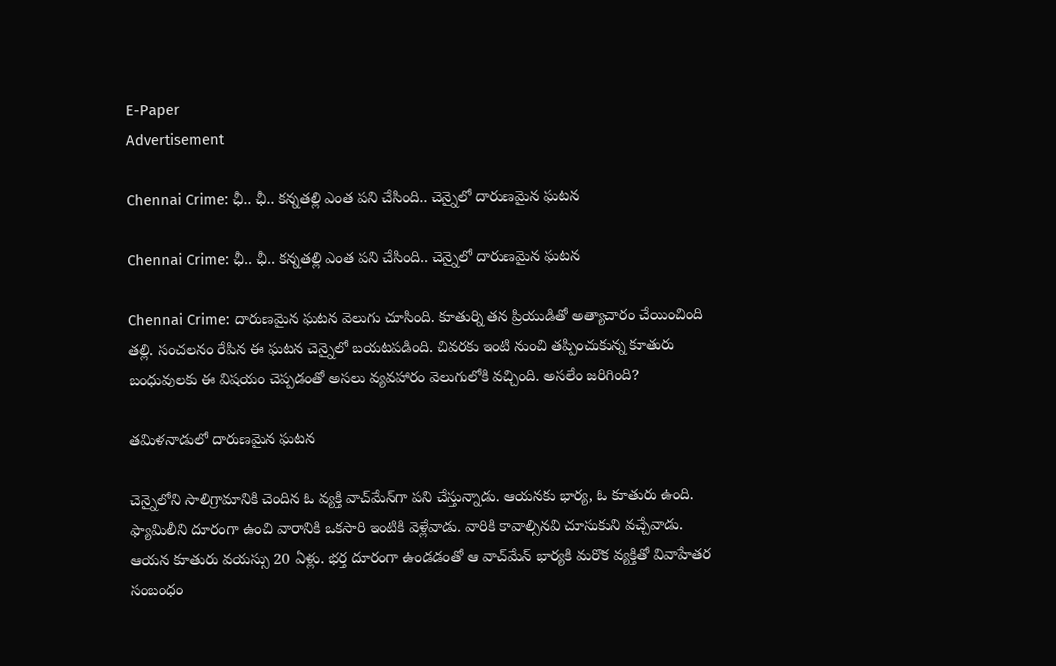E-Paper
Advertisement

Chennai Crime: ఛీ.. ఛీ.. కన్నతల్లి ఎంత పని చేసింది.. చెన్నైలో దారుణమైన ఘటన

Chennai Crime: ఛీ.. ఛీ.. కన్నతల్లి ఎంత పని చేసింది.. చెన్నైలో దారుణమైన ఘటన

Chennai Crime: దారుణమైన ఘటన వెలుగు చూసింది. కూతుర్ని తన ప్రియుడితో అత్యాచారం చేయించింది తల్లి. సంచలనం రేపిన ఈ ఘటన చెన్నైలో బయటపడింది. చివరకు ఇంటి నుంచి తప్పించుకున్న కూతురు బంధువులకు ఈ విషయం చెప్పడంతో అసలు వ్యవహారం వెలుగులోకి వచ్చింది. అసలేం జరిగింది?

తమిళనాడులో దారుణమైన ఘటన

చెన్నైలోని సాలిగ్రామానికి చెందిన ఓ వ్యక్తి వాచ్‌మేన్‌గా పని చేస్తున్నాడు. ఆయనకు భార్య, ఓ కూతురు ఉంది. ఫ్యామిలీని దూరంగా ఉంచి వారానికి ఒకసారి ఇంటికి వెళ్లేవాడు. వారికి కావాల్సినవి చూసుకుని వచ్చేవాడు. ఆయన కూతురు వయస్సు 20 ఏళ్లు. భర్త దూరంగా ఉండడంతో ఆ వాచ్‌మేన్ భార్యకి మరొక వ్యక్తితో వివాహేతర సంబంధం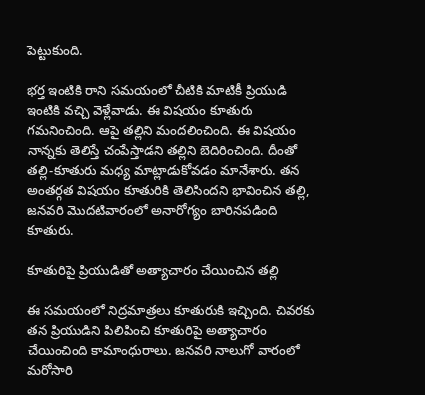పెట్టుకుంది.

భర్త ఇంటికి రాని సమయంలో చీటికి మాటికీ ప్రియుడి ఇంటికి వచ్చి వెళ్లేవాడు. ఈ విషయం కూతురు గమనించింది. ఆపై తల్లిని మందలించింది. ఈ విషయం నాన్నకు తెలిస్తే చంపేస్తాడని తల్లిని బెదిరించింది. దీంతో తల్లి-కూతురు మధ్య మాట్లాడుకోవడం మానేశారు. తన అంతర్గత విషయం కూతురికి తెలిసిందని భావించిన తల్లి, జనవరి మొదటివారంలో అనారోగ్యం బారినపడింది కూతురు.

కూతురిపై ప్రియుడితో అత్యాచారం చేయించిన తల్లి

ఈ సమయంలో నిద్రమాత్రలు కూతురుకి ఇచ్చింది. చివరకు తన ప్రియుడిని పిలిపించి కూతురిపై అత్యాచారం చేయించింది కామాంధురాలు. జనవరి నాలుగో వారంలో మరోసారి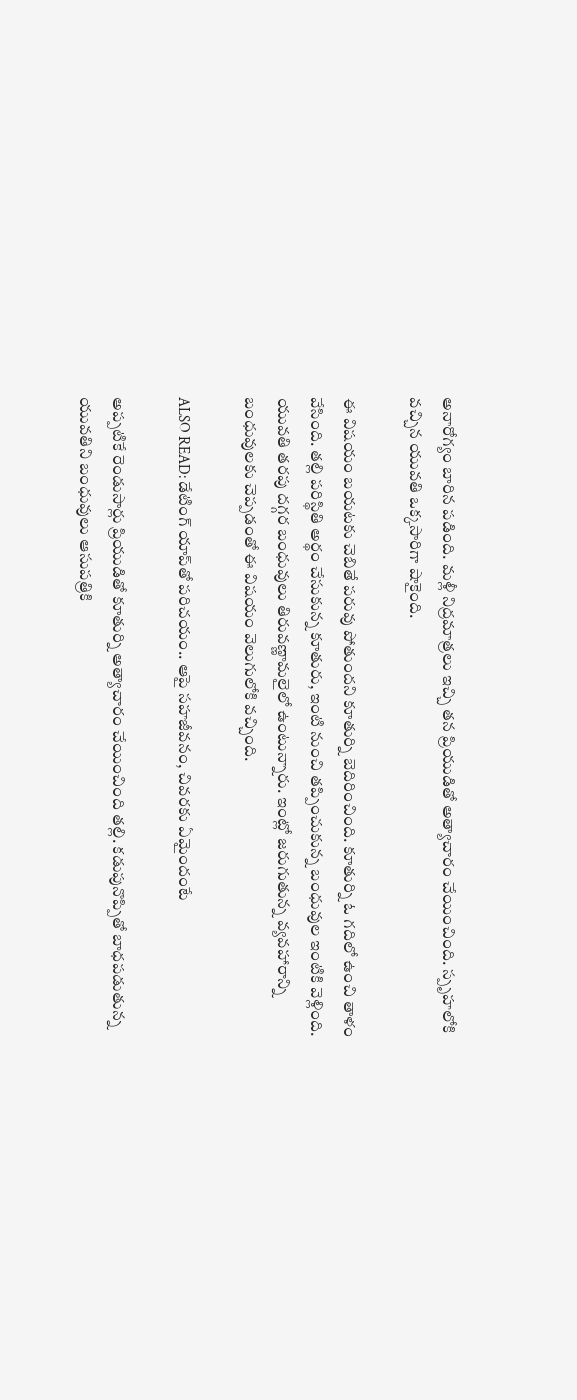అనారోగ్యం బారిన పడింది. మళ్లీ నిద్రమాత్రలు ఇచ్చి తన ప్రియుడితో అత్యాచారం చేయించింది. స్పృహలోకి వచ్చిన యువతి ఒక్కసారిగా షాకైంది.

ఈ విషయం బయటకు చెబితే పరువు పోతుందని కూతుర్ని బెదిరించింది. కూతుర్ని ఓ గదిలో ఉంచి తాళం వేసింది. తల్లి పరిస్థితి అర్థం చేసుకున్న కూతురు, ఇంటి నుంచి తప్పించుకున్న బంధువుల ఇంటికి వెళ్లింది. యువతి తరపు దగ్గర బంధువులు తిరువణ్ణామలైలో ఉంటున్నారు. ఇంట్లో జరుగుతున్న వ్యవహారాన్ని బంధువులకు చెప్పడంతో ఈ విషయం వెలుగులోకి వచ్చింది.

ALSO READ: డేటింగ్ యాప్‌తో పరిచయం.. ఆపై సహజీవనం, చివరకు ఏమైందంటే

అప్పటికే రెండుసార్లు ప్రియుడితో కూతుర్ని అత్యాచారం చేయించింది తల్లి. కడుపునొప్పితో బాధపడుతున్న యువతిని బంధువులు ఆసుపత్రికి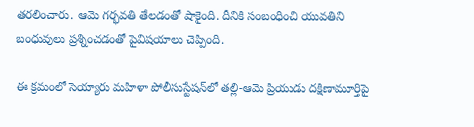తరలించారు. ఆమె గర్భవతి తేలడంతో షాకైంది. దీనికి సంబంధించి యువతిని బంధువులు ప్రశ్నించడంతో పైవిషయాలు చెప్పింది.

ఈ క్రమంలో సెయ్యారు మహిళా పోలీసు‌స్టేషన్‌లో తల్లి-ఆమె ప్రియుడు దక్షిణామూర్తిపై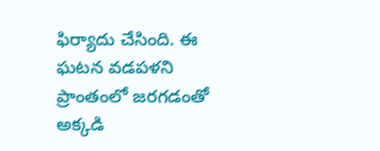ఫిర్యాదు చేసింది. ఈ ఘటన వడపళని ప్రాంతంలో జరగడంతో అక్కడి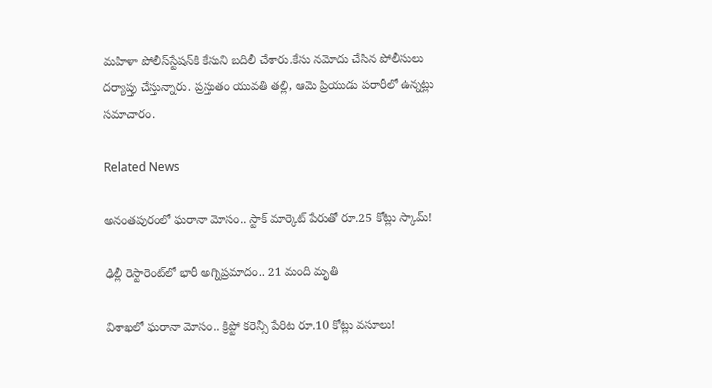మహిళా పోలీస్‌స్టేషన్‌కి కేసుని బదిలీ చేశారు.కేసు నమోదు చేసిన పోలీసులు దర్యాప్తు చేస్తున్నారు. ప్రస్తుతం యువతి తల్లి, ఆమె ప్రియుడు పరారీలో ఉన్నట్లు సమాచారం.

Related News

అనంతపురంలో ఘరానా మోసం.. స్టాక్ మార్కెట్ పేరుతో రూ.25 కోట్లు స్కామ్!

ఢిల్లీ రెస్టారెంట్‌లో భారీ అగ్నిప్రమాదం.. 21 మంది మృతి

విశాఖలో ఘరానా మోసం.. క్రిప్టో కరెన్సీ పేరిట రూ.10 కోట్లు వసూలు!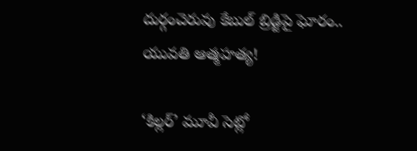దుర్గంచెరువు కేబుల్ బ్రిడ్జిపై ఘోరం.. యువతి ఆత్మహత్య!

‘కిల్లర్’ మూవీ సెట్లో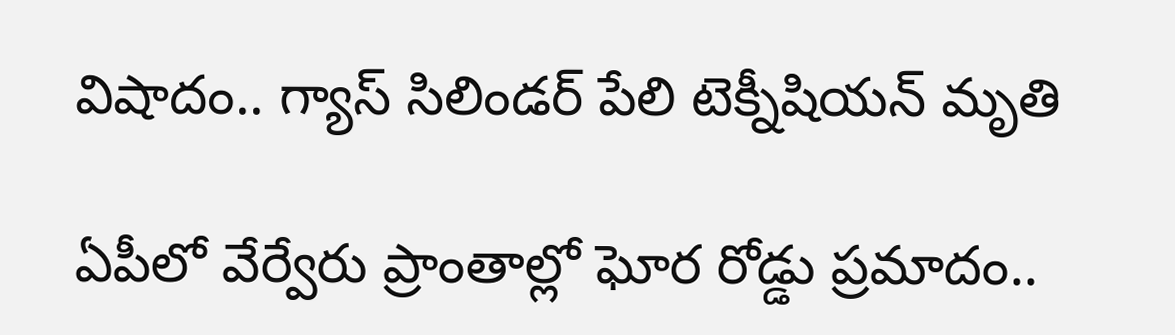విషాదం.. గ్యాస్ సిలిండర్ పేలి టెక్నీషియన్ మృతి

ఏపీలో వేర్వేరు ప్రాంతాల్లో ఘోర రోడ్డు ప్రమాదం..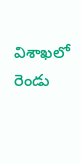విశాఖలో రెండు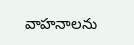వాహనాలను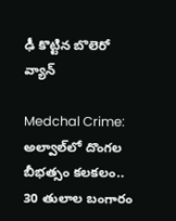ఢీ కొట్టిన బొలెరో వ్యాన్

Medchal Crime: అల్వాల్‌లో దొంగల బీభత్సం కలకలం.. 30 తులాల బంగారం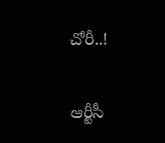చోరీ..!

ఆర్టీసీ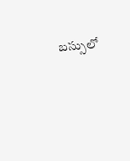బస్సులో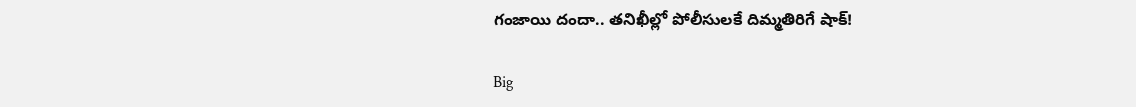గంజాయి దందా.. తనిఖీల్లో పోలీసులకే దిమ్మతిరిగే షాక్!

Big